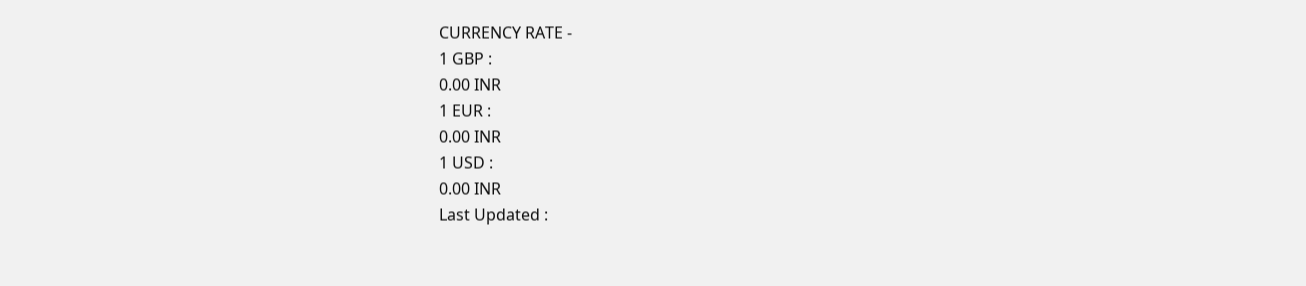CURRENCY RATE -
1 GBP :
0.00 INR
1 EUR :
0.00 INR
1 USD :
0.00 INR
Last Updated :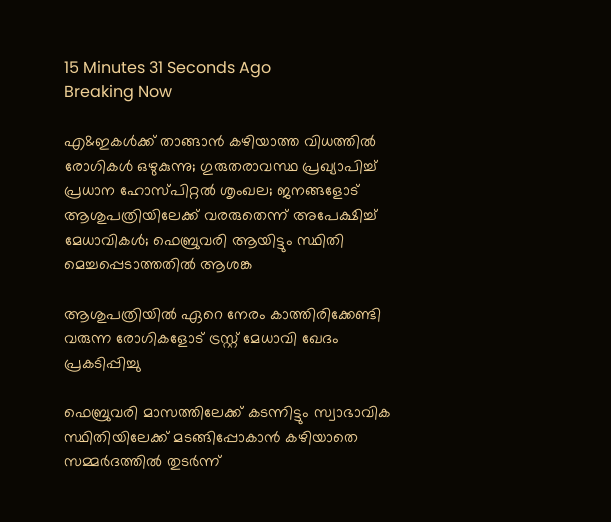15 Minutes 31 Seconds Ago
Breaking Now

എ&ഇകള്‍ക്ക് താങ്ങാന്‍ കഴിയാത്ത വിധത്തില്‍ രോഗികള്‍ ഒഴുകുന്നു; ഗുരുതരാവസ്ഥ പ്രഖ്യാപിച്ച് പ്രധാന ഹോസ്പിറ്റല്‍ ശൃംഖല; ജനങ്ങളോട് ആശുപത്രിയിലേക്ക് വരരുതെന്ന് അപേക്ഷിച്ച് മേധാവികള്‍; ഫെബ്രുവരി ആയിട്ടും സ്ഥിതി മെച്ചപ്പെടാത്തതില്‍ ആശങ്ക

ആശുപത്രിയില്‍ ഏറെ നേരം കാത്തിരിക്കേണ്ടി വരുന്ന രോഗികളോട് ട്രസ്റ്റ് മേധാവി ഖേദം പ്രകടിപ്പിച്ചു

ഫെബ്രുവരി മാസത്തിലേക്ക് കടന്നിട്ടും സ്വാഭാവിക സ്ഥിതിയിലേക്ക് മടങ്ങിപ്പോകാന്‍ കഴിയാതെ സമ്മര്‍ദത്തില്‍ തുടര്‍ന്ന്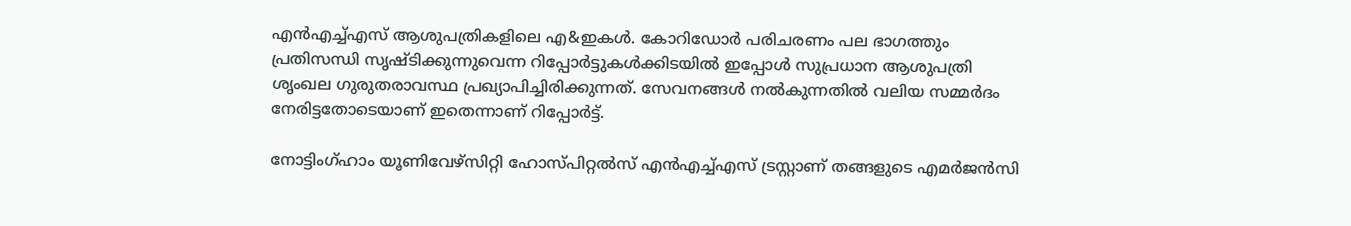എന്‍എച്ച്എസ് ആശുപത്രികളിലെ എ&ഇകള്‍. കോറിഡോര്‍ പരിചരണം പല ഭാഗത്തും പ്രതിസന്ധി സൃഷ്ടിക്കുന്നുവെന്ന റിപ്പോര്‍ട്ടുകള്‍ക്കിടയില്‍ ഇപ്പോള്‍ സുപ്രധാന ആശുപത്രി ശൃംഖല ഗുരുതരാവസ്ഥ പ്രഖ്യാപിച്ചിരിക്കുന്നത്. സേവനങ്ങള്‍ നല്‍കുന്നതില്‍ വലിയ സമ്മര്‍ദം നേരിട്ടതോടെയാണ് ഇതെന്നാണ് റിപ്പോര്‍ട്ട്.

നോട്ടിംഗ്ഹാം യൂണിവേഴ്‌സിറ്റി ഹോസ്പിറ്റല്‍സ് എന്‍എച്ച്എസ് ട്രസ്റ്റാണ് തങ്ങളുടെ എമര്‍ജന്‍സി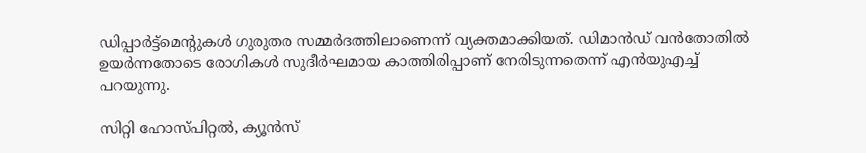ഡിപ്പാര്‍ട്ട്‌മെന്റുകള്‍ ഗുരുതര സമ്മര്‍ദത്തിലാണെന്ന് വ്യക്തമാക്കിയത്. ഡിമാന്‍ഡ് വന്‍തോതില്‍ ഉയര്‍ന്നതോടെ രോഗികള്‍ സുദീര്‍ഘമായ കാത്തിരിപ്പാണ് നേരിടുന്നതെന്ന് എന്‍യുഎച്ച് പറയുന്നു.

സിറ്റി ഹോസ്പിറ്റല്‍, ക്യൂന്‍സ്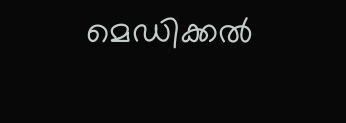മെഡിക്കല്‍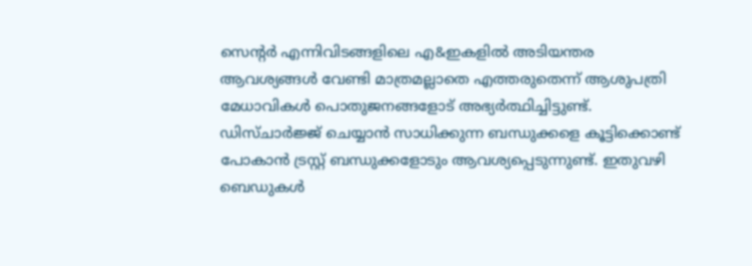സെന്റര്‍ എന്നിവിടങ്ങളിലെ എ&ഇകളില്‍ അടിയന്തര ആവശ്യങ്ങള്‍ വേണ്ടി മാത്രമല്ലാതെ എത്തരുതെന്ന് ആശുപത്രി മേധാവികള്‍ പൊതുജനങ്ങളോട് അഭ്യര്‍ത്ഥിച്ചിട്ടുണ്ട്. ഡിസ്ചാര്‍ജ്ജ് ചെയ്യാന്‍ സാധിക്കുന്ന ബന്ധുക്കളെ കൂട്ടിക്കൊണ്ട് പോകാന്‍ ട്രസ്റ്റ് ബന്ധുക്കളോടും ആവശ്യപ്പെടുന്നുണ്ട്. ഇതുവഴി ബെഡുകള്‍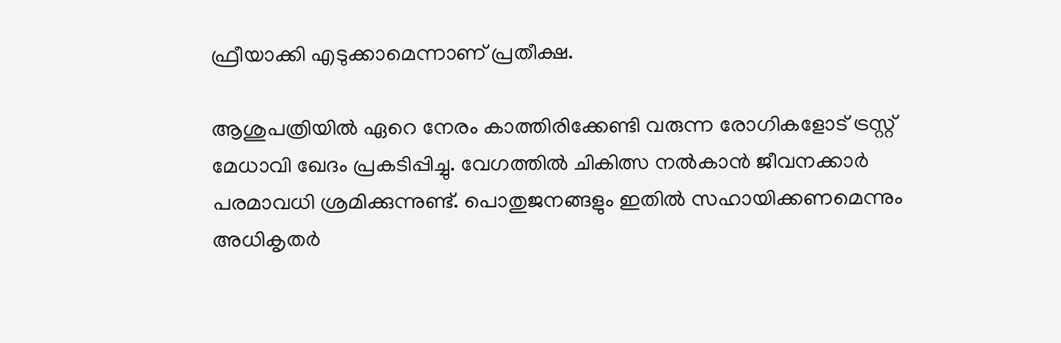ഫ്രീയാക്കി എടുക്കാമെന്നാണ് പ്രതീക്ഷ.

ആശുപത്രിയില്‍ ഏറെ നേരം കാത്തിരിക്കേണ്ടി വരുന്ന രോഗികളോട് ട്രസ്റ്റ് മേധാവി ഖേദം പ്രകടിപ്പിച്ചു. വേഗത്തില്‍ ചികിത്സ നല്‍കാന്‍ ജീവനക്കാര്‍ പരമാവധി ശ്രമിക്കുന്നുണ്ട്. പൊതുജനങ്ങളും ഇതില്‍ സഹായിക്കണമെന്നും അധികൃതര്‍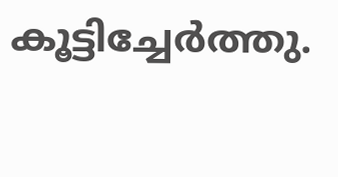കൂട്ടിച്ചേര്‍ത്തു.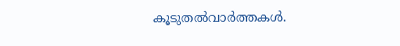കൂടുതല്‍വാര്‍ത്തകള്‍.